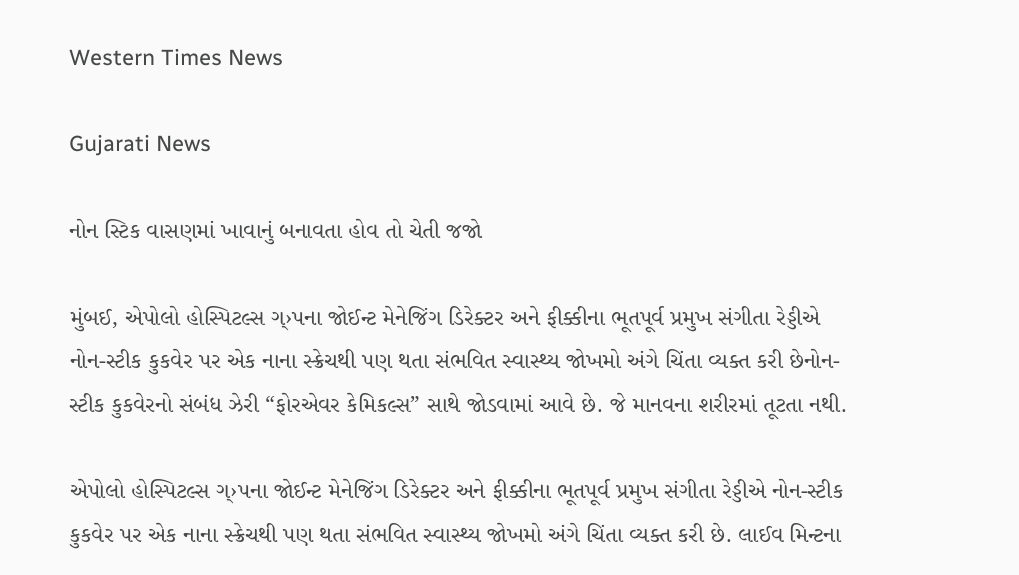Western Times News

Gujarati News

નોન સ્ટિક વાસણમાં ખાવાનું બનાવતા હોવ તો ચેતી જજો

મુંબઈ, એપોલો હોસ્પિટલ્સ ગ્›પના જોઈન્ટ મેનેજિંગ ડિરેક્ટર અને ફીક્કીના ભૂતપૂર્વ પ્રમુખ સંગીતા રેડ્ડીએ નોન-સ્ટીક કુકવેર પર એક નાના સ્ક્રેચથી પણ થતા સંભવિત સ્વાસ્થ્ય જોખમો અંગે ચિંતા વ્યક્ત કરી છેનોન-સ્ટીક કુકવેરનો સંબંધ ઝેરી “ફોરએવર કેમિકલ્સ” સાથે જોડવામાં આવે છે. જે માનવના શરીરમાં તૂટતા નથી.

એપોલો હોસ્પિટલ્સ ગ્›પના જોઈન્ટ મેનેજિંગ ડિરેક્ટર અને ફીક્કીના ભૂતપૂર્વ પ્રમુખ સંગીતા રેડ્ડીએ નોન-સ્ટીક કુકવેર પર એક નાના સ્ક્રેચથી પણ થતા સંભવિત સ્વાસ્થ્ય જોખમો અંગે ચિંતા વ્યક્ત કરી છે. લાઈવ મિન્ટના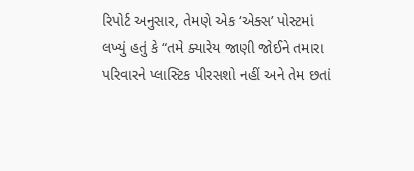રિપોર્ટ અનુસાર, તેમણે એક ‘એક્સ’ પોસ્ટમાં લખ્યું હતું કે “તમે ક્યારેય જાણી જોઈને તમારા પરિવારને પ્લાસ્ટિક પીરસશો નહીં અને તેમ છતાં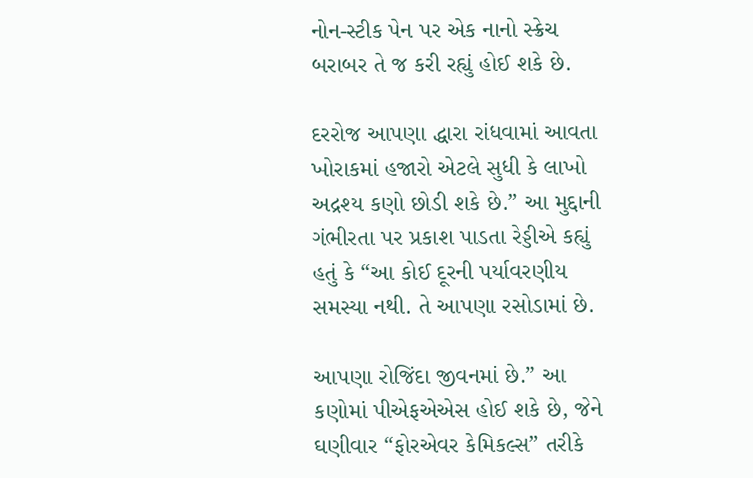નોન-સ્ટીક પેન પર એક નાનો સ્ક્રેચ બરાબર તે જ કરી રહ્યું હોઈ શકે છે.

દરરોજ આપણા દ્ધારા રાંધવામાં આવતા ખોરાકમાં હજારો એટલે સુધી કે લાખો અદ્રશ્ય કણો છોડી શકે છે.” આ મુદ્દાની ગંભીરતા પર પ્રકાશ પાડતા રેડ્ડીએ કહ્યું હતું કે “આ કોઈ દૂરની પર્યાવરણીય સમસ્યા નથી. તે આપણા રસોડામાં છે.

આપણા રોજિંદા જીવનમાં છે.” આ કણોમાં પીએફએએસ હોઈ શકે છે, જેને ઘણીવાર “ફોરએવર કેમિકલ્સ” તરીકે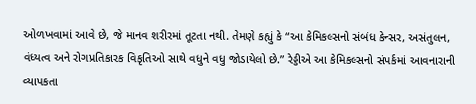ઓળખવામાં આવે છે, જે માનવ શરીરમાં તૂટતા નથી. તેમણે કહ્યું કે “આ કેમિકલ્સનો સંબંધ કેન્સર, અસંતુલન, વંધ્યત્વ અને રોગપ્રતિકારક વિકૃતિઓ સાથે વધુને વધુ જોડાયેલો છે.” રેડ્ડીએ આ કેમિકલ્સનો સંપર્કમાં આવનારાની વ્યાપકતા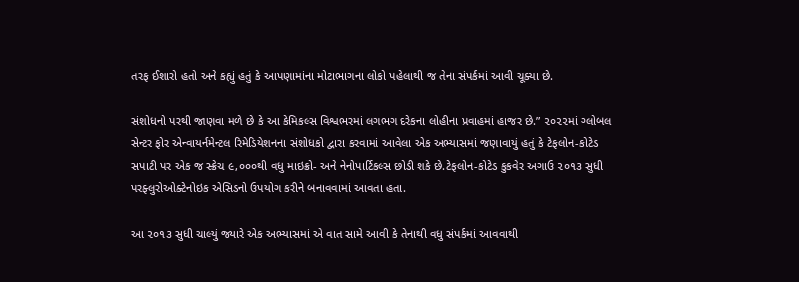તરફ ઈશારો હતો અને કહ્યું હતું કે આપણામાંના મોટાભાગના લોકો પહેલાથી જ તેના સંપર્કમાં આવી ચૂક્યા છે.

સંશોધનો પરથી જાણવા મળે છે કે આ કેમિકલ્સ વિશ્વભરમાં લગભગ દરેકના લોહીના પ્રવાહમાં હાજર છે.” ૨૦૨૨માં ગ્લોબલ સેન્ટર ફોર એન્વાયર્નમેન્ટલ રિમેડિયેશનના સંશોધકો દ્વારા કરવામાં આવેલા એક અભ્યાસમાં જણાવાયું હતું કે ટેફલોન-કોટેડ સપાટી પર એક જ સ્ક્રેચ ૯,૦૦૦થી વધુ માઇક્રો- અને નેનોપાર્ટિકલ્સ છોડી શકે છે.ટેફલોન-કોટેડ કુકવેર અગાઉ ૨૦૧૩ સુધી પરફ્લુરોઓક્ટેનોઇક એસિડનો ઉપયોગ કરીને બનાવવામાં આવતા હતા.

આ ૨૦૧૩ સુધી ચાલ્યું જ્યારે એક અભ્યાસમાં એ વાત સામે આવી કે તેનાથી વધુ સંપર્કમાં આવવાથી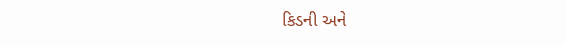કિડની અને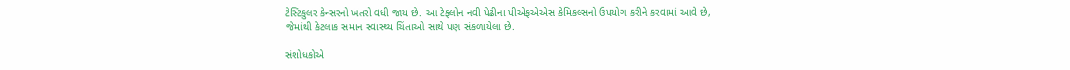ટેસ્ટિકુલર કેન્સરનો ખતરો વધી જાય છે. આ ટેફ્લોન નવી પેઢીના પીએફએએસ કેમિકલ્સનો ઉપયોગ કરીને કરવામાં આવે છે, જેમાંથી કેટલાક સમાન સ્વાસ્થ્ય ચિંતાઓ સાથે પણ સંકળાયેલા છે.

સંશોધકોએ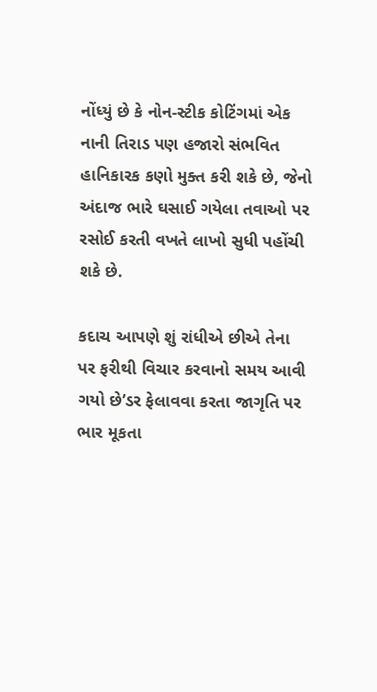નોંધ્યું છે કે નોન-સ્ટીક કોટિંગમાં એક નાની તિરાડ પણ હજારો સંભવિત હાનિકારક કણો મુક્ત કરી શકે છે, જેનો અંદાજ ભારે ઘસાઈ ગયેલા તવાઓ પર રસોઈ કરતી વખતે લાખો સુધી પહોંચી શકે છે.

કદાચ આપણે શું રાંધીએ છીએ તેના પર ફરીથી વિચાર કરવાનો સમય આવી ગયો છે’ડર ફેલાવવા કરતા જાગૃતિ પર ભાર મૂકતા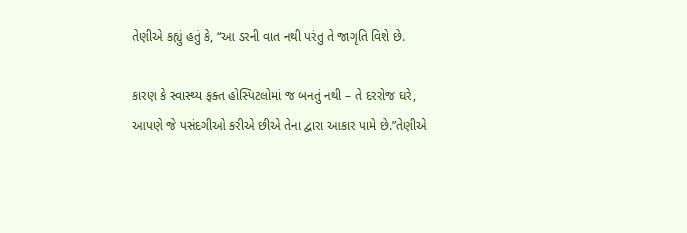તેણીએ કહ્યું હતું કે, “આ ડરની વાત નથી પરંતુ તે જાગૃતિ વિશે છે.

કારણ કે સ્વાસ્થ્ય ફક્ત હોસ્પિટલોમાં જ બનતું નથી – તે દરરોજ ઘરે, આપણે જે પસંદગીઓ કરીએ છીએ તેના દ્વારા આકાર પામે છે.”તેણીએ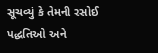સૂચવ્યું કે તેમની રસોઈ પદ્ધતિઓ અને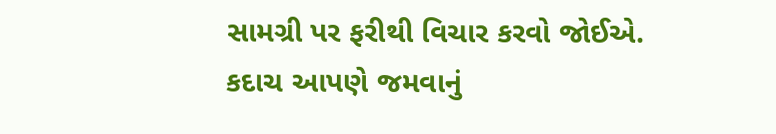સામગ્રી પર ફરીથી વિચાર કરવો જોઈએ. કદાચ આપણે જમવાનું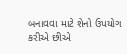બનાવવા માટે શેનો ઉપયોગ કરીએ છીએ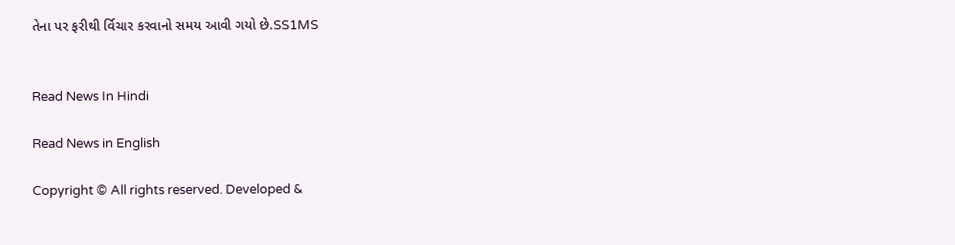તેના પર ફરીથી ર્વિચાર કરવાનો સમય આવી ગયો છે.SS1MS


Read News In Hindi

Read News in English

Copyright © All rights reserved. Developed &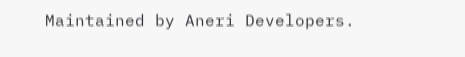Maintained by Aneri Developers.